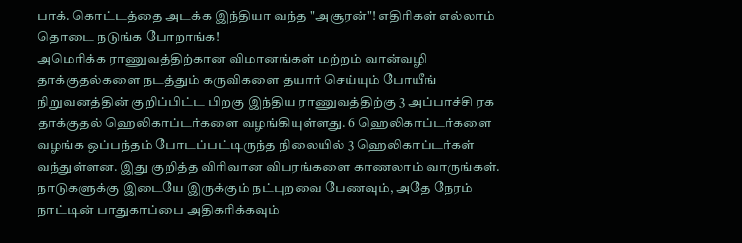பாக். கொட்டத்தை அடக்க இந்தியா வந்த "அசூரன்"! எதிரிகள் எல்லாம் தொடை நடுங்க போறாங்க!
அமெரிக்க ராணுவத்திற்கான விமானங்கள் மற்றம் வான்வழி தாக்குதல்களை நடத்தும் கருவிகளை தயார் செய்யும் போயீங் நிறுவனத்தின் குறிப்பிட்ட பிறகு இந்திய ராணுவத்திற்கு 3 அப்பாச்சி ரக தாக்குதல் ஹெலிகாப்டர்களை வழங்கியுள்ளது. 6 ஹெலிகாப்டர்களை வழங்க ஒப்பந்தம் போடப்பட்டிருந்த நிலையில் 3 ஹெலிகாப்டர்கள் வந்துள்ளன. இது குறித்த விரிவான விபரங்களை காணலாம் வாருங்கள்.
நாடுகளுக்கு இடையே இருக்கும் நட்புறவை பேணவும், அதே நேரம் நாட்டின் பாதுகாப்பை அதிகரிக்கவும்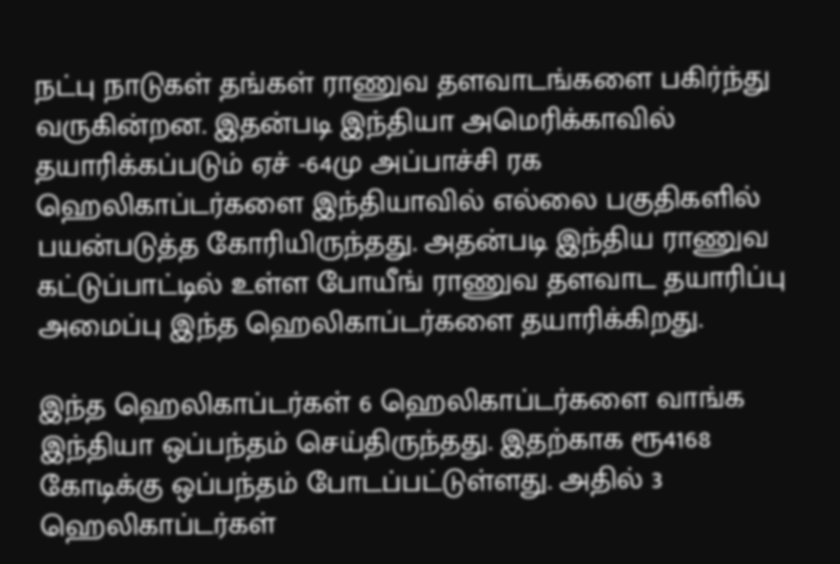நட்பு நாடுகள் தங்கள் ராணுவ தளவாடங்களை பகிர்ந்து வருகின்றன. இதன்படி இந்தியா அமெரிக்காவில் தயாரிக்கப்படும் ஏச் -64மு அப்பாச்சி ரக ஹெலிகாப்டர்களை இந்தியாவில் எல்லை பகுதிகளில் பயன்படுத்த கோரியிருந்தது. அதன்படி இந்திய ராணுவ கட்டுப்பாட்டில் உள்ள போயீங் ராணுவ தளவாட தயாரிப்பு அமைப்பு இந்த ஹெலிகாப்டர்களை தயாரிக்கிறது.

இந்த ஹெலிகாப்டர்கள் 6 ஹெலிகாப்டர்களை வாங்க இந்தியா ஒப்பந்தம் செய்திருந்தது. இதற்காக ரூ4168 கோடிக்கு ஒப்பந்தம் போடப்பட்டுள்ளது. அதில் 3 ஹெலிகாப்டர்கள்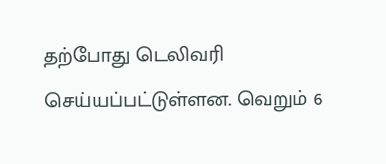தற்போது டெலிவரி செய்யப்பட்டுள்ளன. வெறும் 6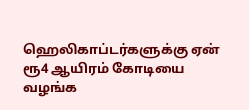ஹெலிகாப்டர்களுக்கு ஏன் ரூ4 ஆயிரம் கோடியை வழங்க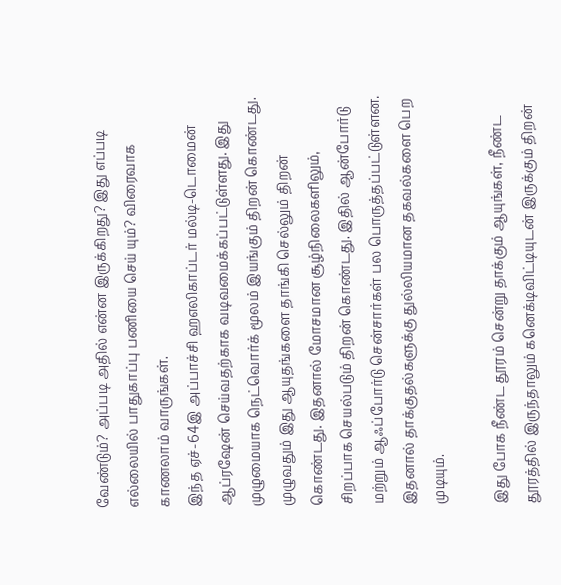வேண்டும்? அப்படி அதில் என்ன இருக்கிறது? இது எப்படி எல்லையில் பாதுகாப்பு பணியை செய் யும்? விரைவாக காணலாம் வாருங்கள்.
இந்த ஏச்-64இ அப்பாச்சி ஹஎலிகாப்டர் மல்டி-டொமைன் ஆப்ரஷேன் செய்வதற்காக வடிவமைக்கப்பட்டுள்ளது. இது முழுமையாக நெட்வொர்க் மூலம் இயங்கும் திறன் கொண்டது. முழுவதும் இது ஆயுதங்களை தாங்கி செல்லும் திறன் கொண்டது. இதனால் மோசமான சூழ்நிலைகளிலும், சிறப்பாக செயல்படும் திறன் கொண்டது. இதில் ஆன்போர்டு மற்றும் ஆஃப்போர்டு சென்சார்கள் பல பொருத்தப்பட்டுள்ளன. இதனால் தாக்குதல்களுக்கு துல்லியமான தகவல்களை பெற முடியும்.

இது போக நீண்ட தூரம் சென்று தாக்கும் ஆயுங்கள், நீண்ட தூரத்தில் இருந்தாலும் கனெக்டிவிட்டியுடன் இருக்கும் திறன்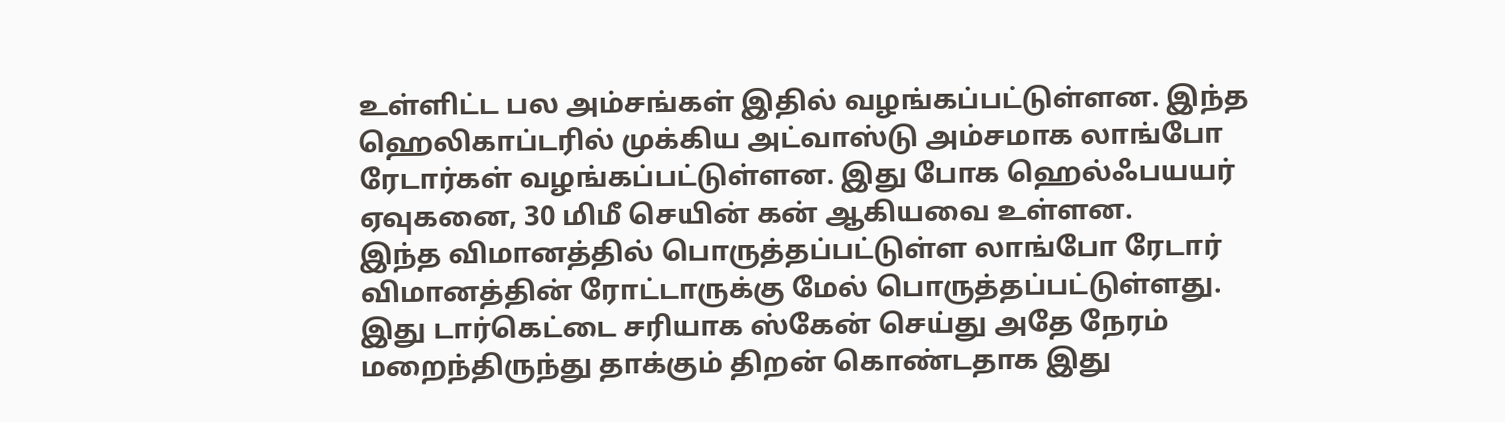உள்ளிட்ட பல அம்சங்கள் இதில் வழங்கப்பட்டுள்ளன. இந்த ஹெலிகாப்டரில் முக்கிய அட்வாஸ்டு அம்சமாக லாங்போ ரேடார்கள் வழங்கப்பட்டுள்ளன. இது போக ஹெல்ஃபயயர் ஏவுகனை, 30 மிமீ செயின் கன் ஆகியவை உள்ளன.
இந்த விமானத்தில் பொருத்தப்பட்டுள்ள லாங்போ ரேடார் விமானத்தின் ரோட்டாருக்கு மேல் பொருத்தப்பட்டுள்ளது. இது டார்கெட்டை சரியாக ஸ்கேன் செய்து அதே நேரம் மறைந்திருந்து தாக்கும் திறன் கொண்டதாக இது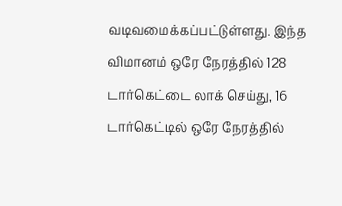வடிவமைக்கப்பட்டுள்ளது. இந்த விமானம் ஒரே நேரத்தில் 128 டார்கெட்டை லாக் செய்து, 16 டார்கெட்டில் ஒரே நேரத்தில்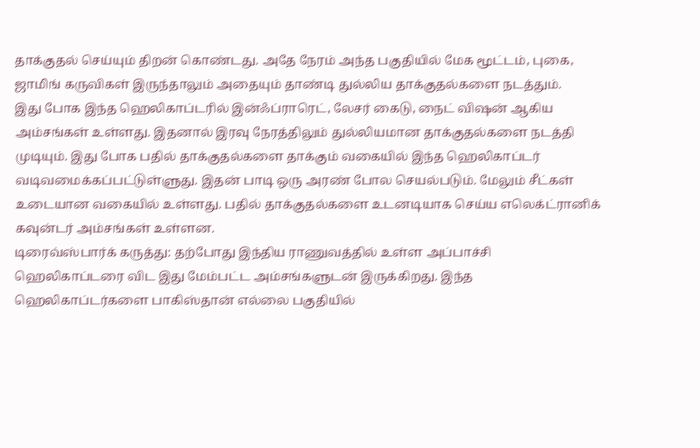தாக்குதல் செய்யும் திறன் கொண்டது. அதே நேரம் அந்த பகுதியில் மேக மூட்டம், புகை, ஜாமிங் கருவிகள் இருந்தாலும் அதையும் தாண்டி துல்லிய தாக்குதல்களை நடத்தும்.
இது போக இந்த ஹெலிகாப்டரில் இன்ஃப்ராரெட், லேசர் கைடு, நைட் விஷன் ஆகிய அம்சங்கள் உள்ளது. இதனால் இரவு நேரத்திலும் துல்லியமான தாக்குதல்களை நடத்தி முடியும். இது போக பதில் தாக்குதல்களை தாக்கும் வகையில் இந்த ஹெலிகாப்டர் வடிவமைக்கப்பட்டுள்ளுது. இதன் பாடி ஒரு அரண் போல செயல்படும். மேலும் சீட்கள் உடையான வகையில் உள்ளது. பதில் தாக்குதல்களை உடனடியாக செய்ய எலெக்ட்ரானிக் கவுன்டர் அம்சங்கள் உள்ளன.
டிரைவ்ஸ்பார்க் கருத்து: தற்போது இந்திய ராணுவத்தில் உள்ள அப்பாச்சி ஹெலிகாப்டரை விட இது மேம்பட்ட அம்சங்களுடன் இருக்கிறது. இந்த ஹெலிகாப்டர்களை பாகிஸ்தான் எல்லை பகுதியில்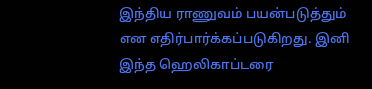இந்திய ராணுவம் பயன்படுத்தும் என எதிர்பார்க்கப்படுகிறது. இனி இந்த ஹெலிகாப்டரை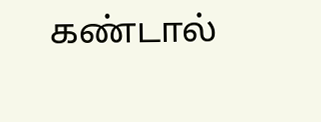கண்டால்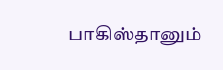பாகிஸ்தானும்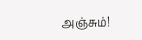அஞ்சும்!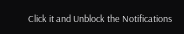Click it and Unblock the Notifications